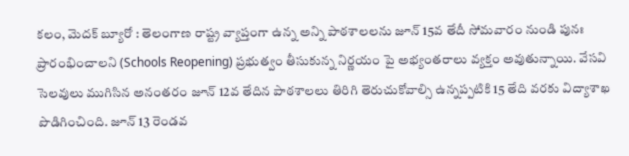కలం, మెదక్ బ్యూరో : తెలంగాణ రాష్ట్ర వ్యాప్తంగా ఉన్న అన్ని పాఠశాలలను జూన్ 15వ తేదీ సోమవారం నుండి పునః ప్రారంభించాలని (Schools Reopening) ప్రభుత్వం తీసుకున్న నిర్ణయం పై అభ్యంతరాలు వ్యక్తం అవుతున్నాయి. వేసవి సెలవులు ముగిసిన అనంతరం జూన్ 12వ తేదిన పాఠశాలలు తిరిగి తెరుచుకోవాల్సి ఉన్నప్పటికి 15 తేది వరకు విద్యాశాఖ పొడిగించింది. జూన్ 13 రెండవ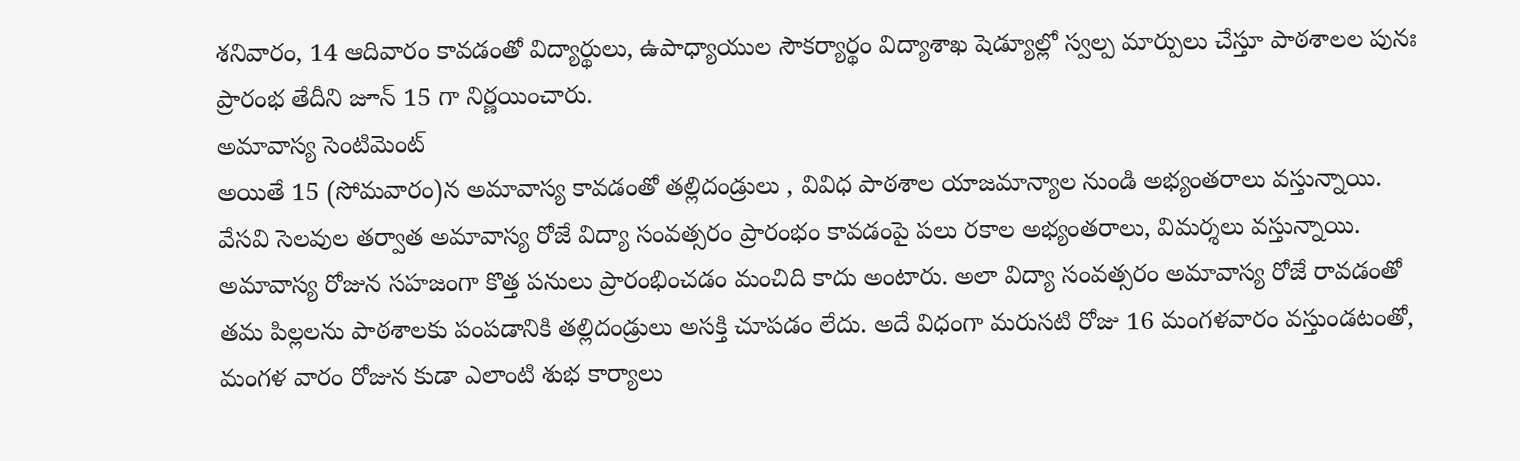శనివారం, 14 ఆదివారం కావడంతో విద్యార్థులు, ఉపాధ్యాయుల సౌకర్యార్థం విద్యాశాఖ షెడ్యూల్లో స్వల్ప మార్పులు చేస్తూ పాఠశాలల పునః ప్రారంభ తేదీని జూన్ 15 గా నిర్ణయించారు.
అమావాస్య సెంటిమెంట్
అయితే 15 (సోమవారం)న అమావాస్య కావడంతో తల్లిదండ్రులు , వివిధ పాఠశాల యాజమాన్యాల నుండి అభ్యంతరాలు వస్తున్నాయి. వేసవి సెలవుల తర్వాత అమావాస్య రోజే విద్యా సంవత్సరం ప్రారంభం కావడంపై పలు రకాల అభ్యంతరాలు, విమర్శలు వస్తున్నాయి. అమావాస్య రోజున సహజంగా కొత్త పనులు ప్రారంభించడం మంచిది కాదు అంటారు. అలా విద్యా సంవత్సరం అమావాస్య రోజే రావడంతో తమ పిల్లలను పాఠశాలకు పంపడానికి తల్లిదండ్రులు అసక్తి చూపడం లేదు. అదే విధంగా మరుసటి రోజు 16 మంగళవారం వస్తుండటంతో, మంగళ వారం రోజున కుడా ఎలాంటి శుభ కార్యాలు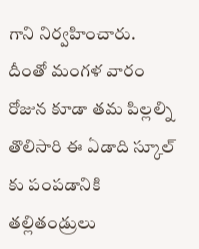గాని నిర్వహించారు. దీంతో మంగళ వారం రోజున కూడా తమ పిల్లల్ని తొలిసారి ఈ ఏడాది స్కూల్ కు పంపడానికి తల్లితండ్రులు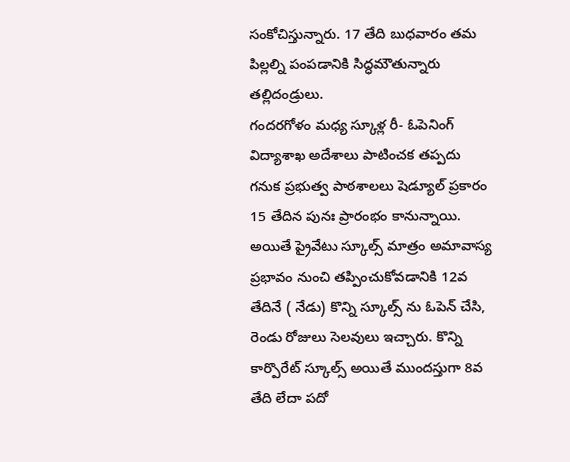సంకోచిస్తున్నారు. 17 తేది బుధవారం తమ పిల్లల్ని పంపడానికి సిద్ధమౌతున్నారు తల్లిదండ్రులు.
గందరగోళం మధ్య స్కూళ్ల రీ- ఓపెనింగ్
విద్యాశాఖ అదేశాలు పాటించక తప్పదు గనుక ప్రభుత్వ పాఠశాలలు షెడ్యూల్ ప్రకారం 15 తేదిన పునః ప్రారంభం కానున్నాయి. అయితే ప్రైవేటు స్కూల్స్ మాత్రం అమావాస్య ప్రభావం నుంచి తప్పించుకోవడానికి 12వ తేదినే ( నేడు) కొన్ని స్కూల్స్ ను ఓపెన్ చేసి, రెండు రోజులు సెలవులు ఇచ్చారు. కొన్ని కార్పొరేట్ స్కూల్స్ అయితే ముందస్తుగా 8వ తేది లేదా పదో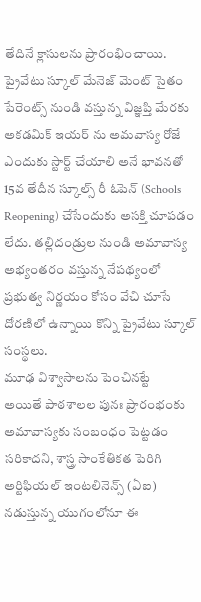తేదినే క్లాసులను ప్రారంభించాయి. ప్రైవేటు స్కూల్ మేనెజ్ మెంట్ సైతం పేరెంట్స్ నుండి వస్తున్న విజ్ఞప్తి మేరకు అకడమిక్ ఇయర్ ను అమవాస్య రోజే ఎందుకు స్టార్ట్ చేయాలి అనే భావనతో 15వ తేదీన స్కూల్స్ రీ ఓపెన్ (Schools Reopening) చేసేందుకు అసక్తి చూపడం లేదు. తల్లిదండ్రుల నుండి అమావాస్య అభ్యంతరం వస్తున్న నేపథ్యంలో ప్రభుత్వ నిర్ణయం కోసం వేచి చూసే దోరణిలో ఉన్నాయి కొన్ని ప్రైవేటు స్కూల్ సంస్థలు.
మూఢ విశ్వాసాలను పెంచినట్టే
అయితే పాఠశాలల పునః ప్రారంభంకు అమావాస్యకు సంబంధం పెట్టడం సరికాదని, శాస్త్ర సాంకేతికత పెరిగి అర్టిఫియల్ ఇంటలినెన్స్ (ఏఐ) నడుస్తున్న యుగంలోనూ ఈ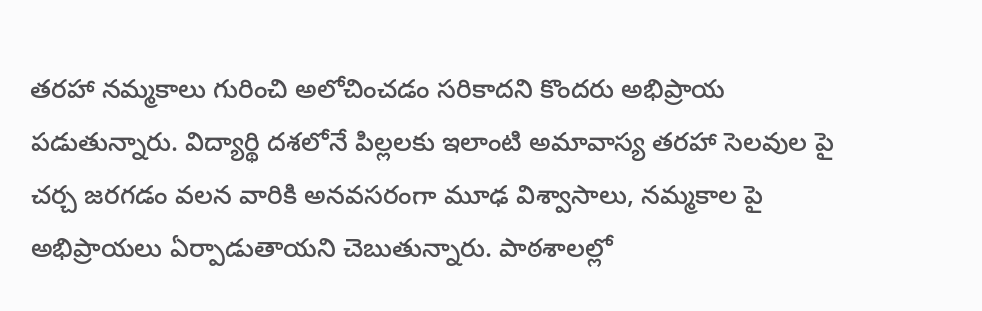తరహా నమ్మకాలు గురించి అలోచించడం సరికాదని కొందరు అభిప్రాయ పడుతున్నారు. విద్యార్థి దశలోనే పిల్లలకు ఇలాంటి అమావాస్య తరహా సెలవుల పై చర్చ జరగడం వలన వారికి అనవసరంగా మూఢ విశ్వాసాలు, నమ్మకాల పై అభిప్రాయలు ఏర్పాడుతాయని చెబుతున్నారు. పాఠశాలల్లో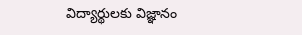విద్యార్థులకు విజ్ఞానం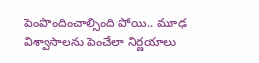పెంపొందించాల్సింది పోయి.. మూఢ విశ్వాసాలను పెంచేలా నిర్ణయాలు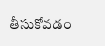తీసుకోవడం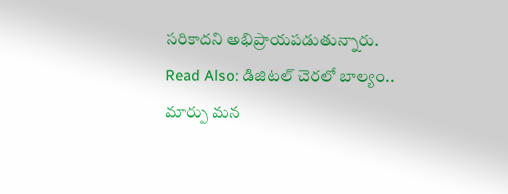సరికాదని అభిప్రాయపడుతున్నారు.
Read Also: డిజిటల్ చెరలో బాల్యం.. మార్పు మన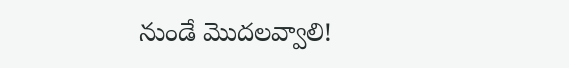నుండే మొదలవ్వాలి!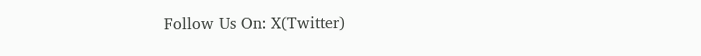Follow Us On: X(Twitter)